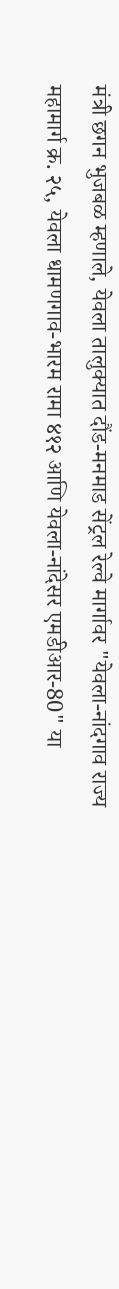मंत्री छगन भुजबळ म्हणाले, येवला तालुक्यात दौंड-मनमाड सेंट्रल रेल्वे मार्गावर "येवला-नांदगाव राज्य महामार्ग क्र. २५, येवला धामणगाव-भारम रामा ४१२ आणि येवला-नांदेसर एमडीआर-80" या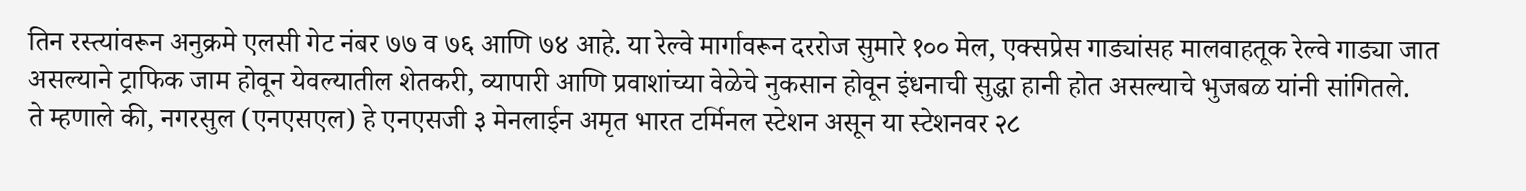तिन रस्त्यांवरून अनुक्रमे एलसी गेट नंबर ७७ व ७६ आणि ७४ आहे. या रेल्वे मार्गावरून दररोज सुमारे १०० मेल, एक्सप्रेस गाड्यांसह मालवाहतूक रेल्वे गाड्या जात असल्याने ट्राफिक जाम होवून येवल्यातील शेतकरी, व्यापारी आणि प्रवाशांच्या वेळेचे नुकसान होवून इंधनाची सुद्धा हानी होत असल्याचे भुजबळ यांनी सांगितले.
ते म्हणाले की, नगरसुल (एनएसएल) हे एनएसजी ३ मेनलाईन अमृत भारत टर्मिनल स्टेशन असून या स्टेशनवर २८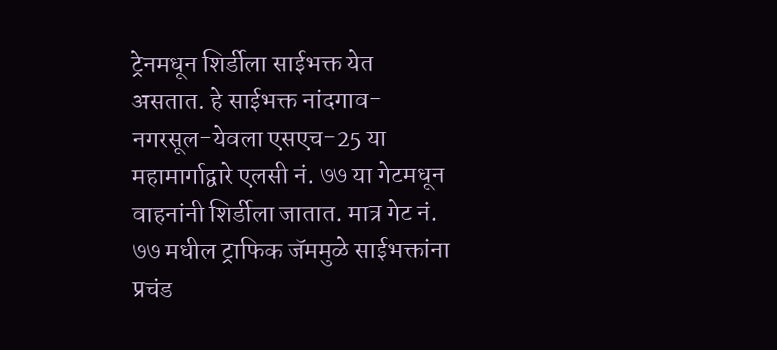ट्रेनमधून शिर्डीला साईभक्त येत असतात. हे साईभक्त नांदगाव-नगरसूल-येवला एसएच-25 या महामार्गाद्वारे एलसी नं. ७७ या गेटमधून वाहनांनी शिर्डीला जातात. मात्र गेट नं. ७७ मधील ट्राफिक जॅममुळे साईभक्तांना प्रचंड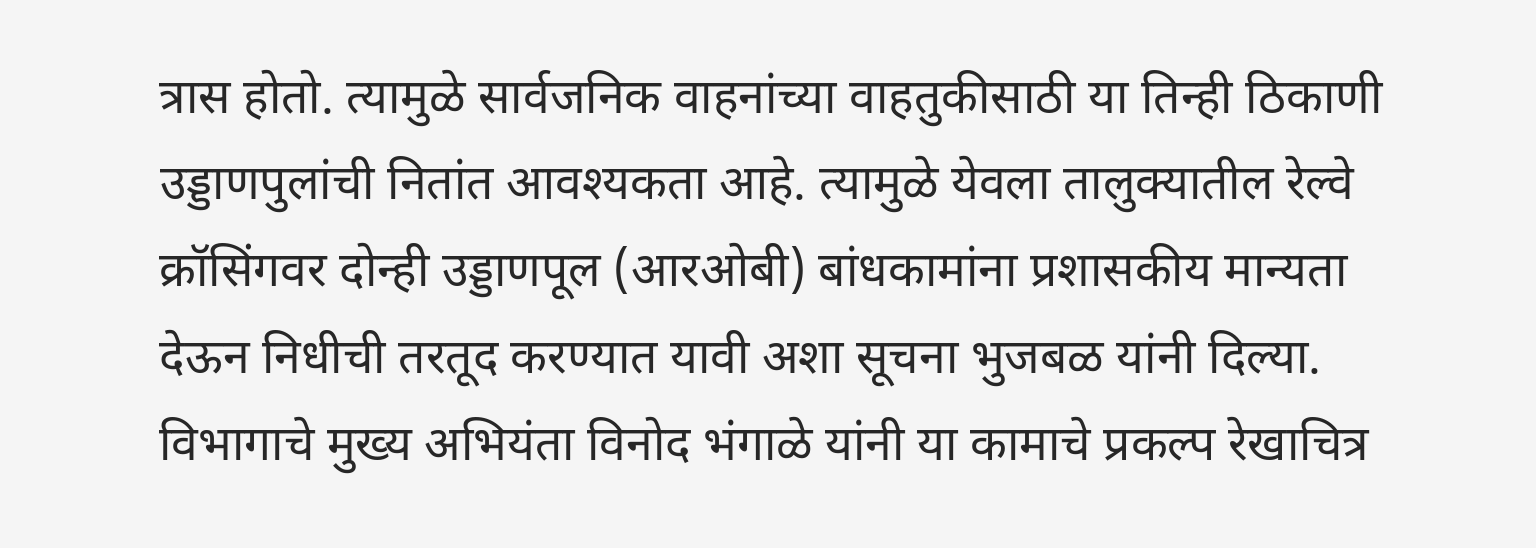त्रास होतो. त्यामुळे सार्वजनिक वाहनांच्या वाहतुकीसाठी या तिन्ही ठिकाणी उड्डाणपुलांची नितांत आवश्यकता आहे. त्यामुळे येवला तालुक्यातील रेल्वे क्रॉसिंगवर दोन्ही उड्डाणपूल (आरओबी) बांधकामांना प्रशासकीय मान्यता देऊन निधीची तरतूद करण्यात यावी अशा सूचना भुजबळ यांनी दिल्या.
विभागाचे मुख्य अभियंता विनोद भंगाळे यांनी या कामाचे प्रकल्प रेखाचित्र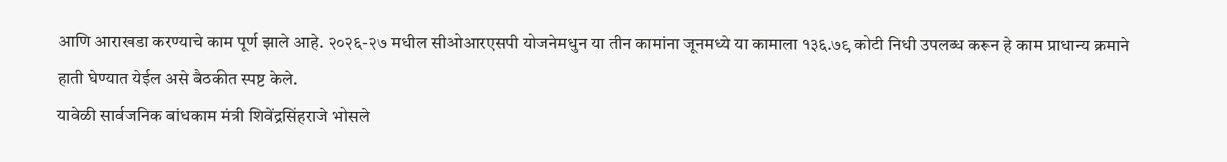आणि आराखडा करण्याचे काम पूर्ण झाले आहे. २०२६-२७ मधील सीओआरएसपी योजनेमधुन या तीन कामांना जूनमध्ये या कामाला १३६.७९ कोटी निधी उपलब्ध करून हे काम प्राधान्य क्रमाने हाती घेण्यात येईल असे बैठकीत स्पष्ट केले.
यावेळी सार्वजनिक बांधकाम मंत्री शिवेंद्रसिंहराजे भोसले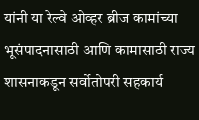यांनी या रेल्वे ओव्हर ब्रीज कामांच्या भूसंपादनासाठी आणि कामासाठी राज्य शासनाकडून सर्वोतोपरी सहकार्य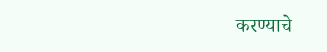करण्याचे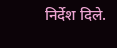निर्देश दिले.